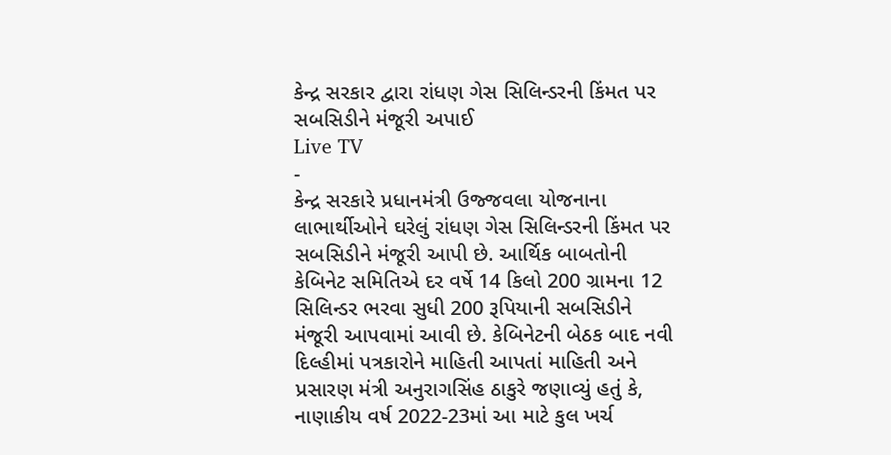કેન્દ્ર સરકાર દ્વારા રાંધણ ગેસ સિલિન્ડરની કિંમત પર સબસિડીને મંજૂરી અપાઈ
Live TV
-
કેન્દ્ર સરકારે પ્રધાનમંત્રી ઉજ્જવલા યોજનાના લાભાર્થીઓને ઘરેલું રાંધણ ગેસ સિલિન્ડરની કિંમત પર સબસિડીને મંજૂરી આપી છે. આર્થિક બાબતોની કેબિનેટ સમિતિએ દર વર્ષે 14 કિલો 200 ગ્રામના 12 સિલિન્ડર ભરવા સુધી 200 રૂપિયાની સબસિડીને મંજૂરી આપવામાં આવી છે. કેબિનેટની બેઠક બાદ નવી દિલ્હીમાં પત્રકારોને માહિતી આપતાં માહિતી અને પ્રસારણ મંત્રી અનુરાગસિંહ ઠાકુરે જણાવ્યું હતું કે, નાણાકીય વર્ષ 2022-23માં આ માટે કુલ ખર્ચ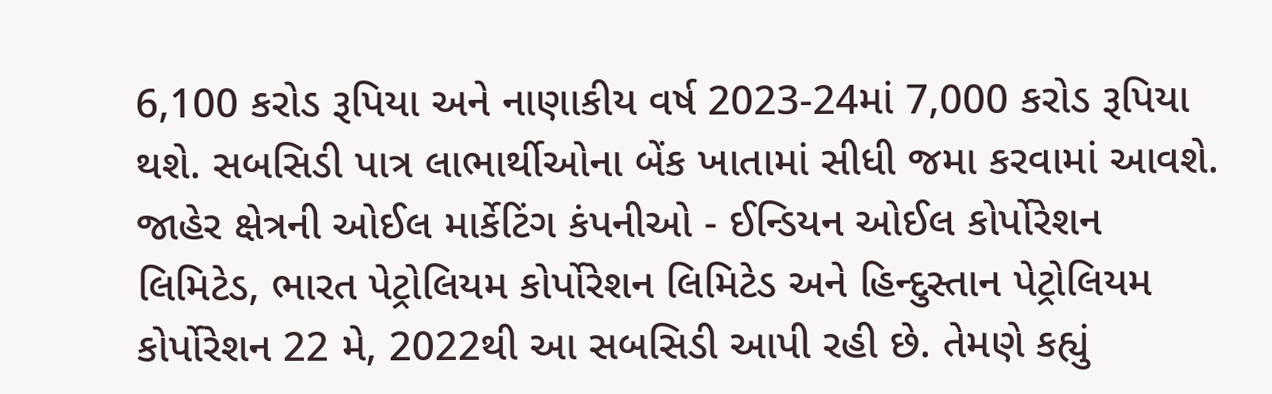6,100 કરોડ રૂપિયા અને નાણાકીય વર્ષ 2023-24માં 7,000 કરોડ રૂપિયા થશે. સબસિડી પાત્ર લાભાર્થીઓના બેંક ખાતામાં સીધી જમા કરવામાં આવશે.
જાહેર ક્ષેત્રની ઓઈલ માર્કેટિંગ કંપનીઓ - ઈન્ડિયન ઓઈલ કોર્પોરેશન લિમિટેડ, ભારત પેટ્રોલિયમ કોર્પોરેશન લિમિટેડ અને હિન્દુસ્તાન પેટ્રોલિયમ કોર્પોરેશન 22 મે, 2022થી આ સબસિડી આપી રહી છે. તેમણે કહ્યું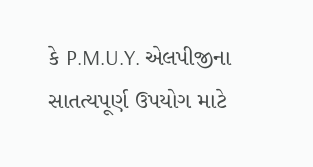કે P.M.U.Y. એલપીજીના સાતત્યપૂર્ણ ઉપયોગ માટે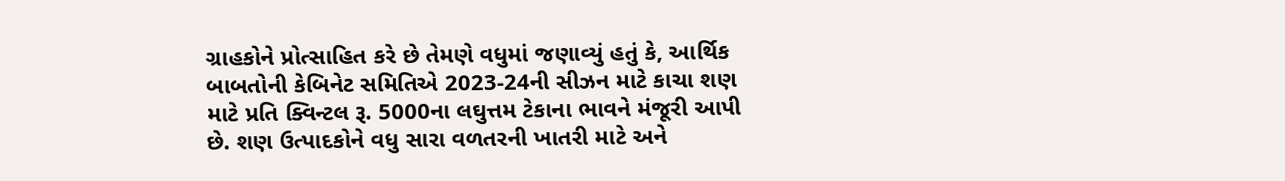ગ્રાહકોને પ્રોત્સાહિત કરે છે તેમણે વધુમાં જણાવ્યું હતું કે, આર્થિક બાબતોની કેબિનેટ સમિતિએ 2023-24ની સીઝન માટે કાચા શણ માટે પ્રતિ ક્વિન્ટલ રૂ. 5000ના લઘુત્તમ ટેકાના ભાવને મંજૂરી આપી છે. શણ ઉત્પાદકોને વધુ સારા વળતરની ખાતરી માટે અને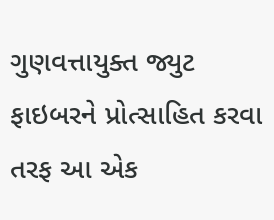ગુણવત્તાયુક્ત જ્યુટ ફાઇબરને પ્રોત્સાહિત કરવા તરફ આ એક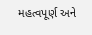મહત્વપૂર્ણ અને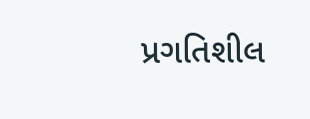પ્રગતિશીલ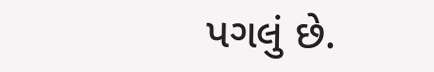પગલું છે.